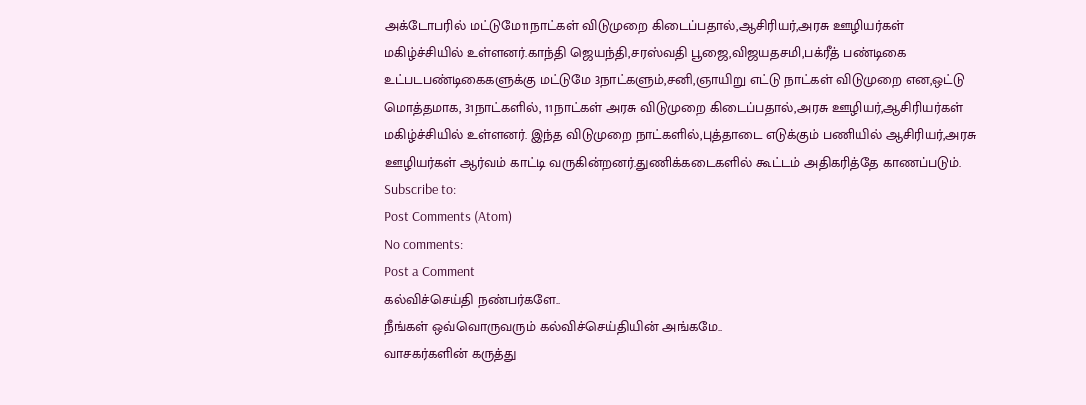அக்டோபரில் மட்டுமே11நாட்கள் விடுமுறை கிடைப்பதால்,ஆசிரியர்,அரசு ஊழியர்கள் மகிழ்ச்சியில் உள்ளனர்.காந்தி ஜெயந்தி,சரஸ்வதி பூஜை,விஜயதசமி,பக்ரீத் பண்டிகை உட்படபண்டிகைகளுக்கு மட்டுமே 3நாட்களும்,சனி,ஞாயிறு எட்டு நாட்கள் விடுமுறை என,ஒட்டு மொத்தமாக, 31நாட்களில், 11நாட்கள் அரசு விடுமுறை கிடைப்பதால்,அரசு ஊழியர்,ஆசிரியர்கள் மகிழ்ச்சியில் உள்ளனர். இந்த விடுமுறை நாட்களில்,புத்தாடை எடுக்கும் பணியில் ஆசிரியர்,அரசு ஊழியர்கள் ஆர்வம் காட்டி வருகின்றனர்.துணிக்கடைகளில் கூட்டம் அதிகரித்தே காணப்படும்.
Subscribe to:
Post Comments (Atom)
No comments:
Post a Comment
கல்விச்செய்தி நண்பர்களே..
நீங்கள் ஒவ்வொருவரும் கல்விச்செய்தியின் அங்கமே..
வாசகர்களின் கருத்து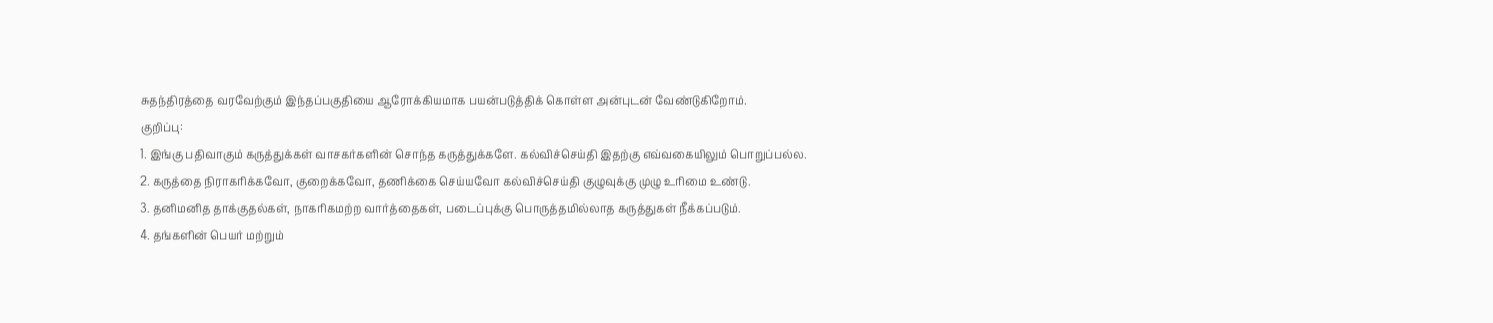சுதந்திரத்தை வரவேற்கும் இந்தப்பகுதியை ஆரோக்கியமாக பயன்படுத்திக் கொள்ள அன்புடன் வேண்டுகிறோம்.
குறிப்பு:
1. இங்கு பதிவாகும் கருத்துக்கள் வாசகர்களின் சொந்த கருத்துக்களே. கல்விச்செய்தி இதற்கு எவ்வகையிலும் பொறுப்பல்ல.
2. கருத்தை நிராகரிக்கவோ, குறைக்கவோ, தணிக்கை செய்யவோ கல்விச்செய்தி குழுவுக்கு முழு உரிமை உண்டு.
3. தனிமனித தாக்குதல்கள், நாகரிகமற்ற வார்த்தைகள், படைப்புக்கு பொருத்தமில்லாத கருத்துகள் நீக்கப்படும்.
4. தங்களின் பெயர் மற்றும்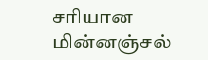சரியான மின்னஞ்சல்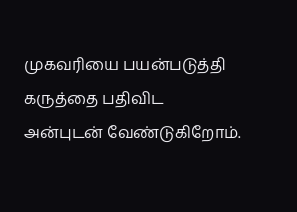முகவரியை பயன்படுத்தி கருத்தை பதிவிட அன்புடன் வேண்டுகிறோம்.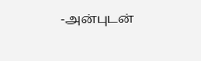-அன்புடன்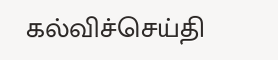கல்விச்செய்தி